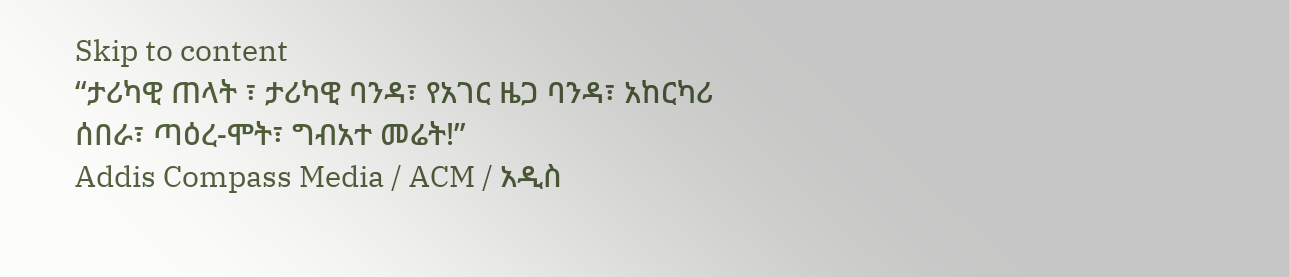Skip to content
“ታሪካዊ ጠላት ፣ ታሪካዊ ባንዳ፣ የአገር ዜጋ ባንዳ፣ አከርካሪ ሰበራ፣ ጣዕረ-ሞት፣ ግብአተ መሬት!”
Addis Compass Media / ACM / አዲስ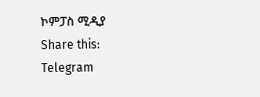ኮምፓስ ሚዲያ
Share this:
Telegram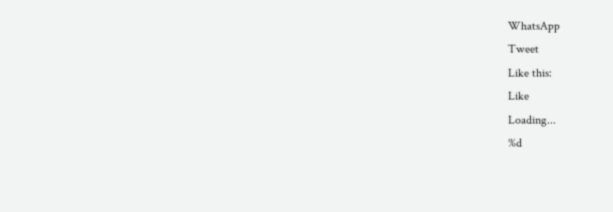WhatsApp
Tweet
Like this:
Like
Loading...
%d